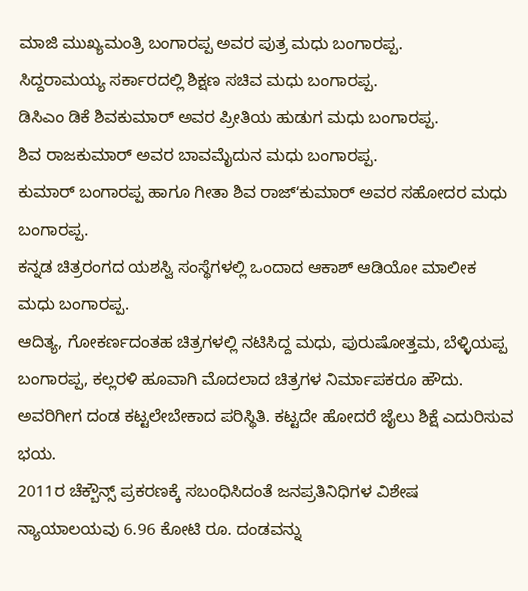ಮಾಜಿ ಮುಖ್ಯಮಂತ್ರಿ ಬಂಗಾರಪ್ಪ ಅವರ ಪುತ್ರ ಮಧು ಬಂಗಾರಪ್ಪ.
ಸಿದ್ದರಾಮಯ್ಯ ಸರ್ಕಾರದಲ್ಲಿ ಶಿಕ್ಷಣ ಸಚಿವ ಮಧು ಬಂಗಾರಪ್ಪ.
ಡಿಸಿಎಂ ಡಿಕೆ ಶಿವಕುಮಾರ್ ಅವರ ಪ್ರೀತಿಯ ಹುಡುಗ ಮಧು ಬಂಗಾರಪ್ಪ.
ಶಿವ ರಾಜಕುಮಾರ್ ಅವರ ಬಾವಮೈದುನ ಮಧು ಬಂಗಾರಪ್ಪ.
ಕುಮಾರ್ ಬಂಗಾರಪ್ಪ ಹಾಗೂ ಗೀತಾ ಶಿವ ರಾಜ್ʻಕುಮಾರ್ ಅವರ ಸಹೋದರ ಮಧು ಬಂಗಾರಪ್ಪ.
ಕನ್ನಡ ಚಿತ್ರರಂಗದ ಯಶಸ್ವಿ ಸಂಸ್ಥೆಗಳಲ್ಲಿ ಒಂದಾದ ಆಕಾಶ್ ಆಡಿಯೋ ಮಾಲೀಕ ಮಧು ಬಂಗಾರಪ್ಪ.
ಆದಿತ್ಯ, ಗೋಕರ್ಣದಂತಹ ಚಿತ್ರಗಳಲ್ಲಿ ನಟಿಸಿದ್ದ ಮಧು, ಪುರುಷೋತ್ತಮ, ಬೆಳ್ಳಿಯಪ್ಪ ಬಂಗಾರಪ್ಪ, ಕಲ್ಲರಳಿ ಹೂವಾಗಿ ಮೊದಲಾದ ಚಿತ್ರಗಳ ನಿರ್ಮಾಪಕರೂ ಹೌದು.
ಅವರಿಗೀಗ ದಂಡ ಕಟ್ಟಲೇಬೇಕಾದ ಪರಿಸ್ಥಿತಿ. ಕಟ್ಟದೇ ಹೋದರೆ ಜೈಲು ಶಿಕ್ಷೆ ಎದುರಿಸುವ ಭಯ.
2011ರ ಚೆಕ್ಬೌನ್ಸ್ ಪ್ರಕರಣಕ್ಕೆ ಸಬಂಧಿಸಿದಂತೆ ಜನಪ್ರತಿನಿಧಿಗಳ ವಿಶೇಷ ನ್ಯಾಯಾಲಯವು 6.96 ಕೋಟಿ ರೂ. ದಂಡವನ್ನು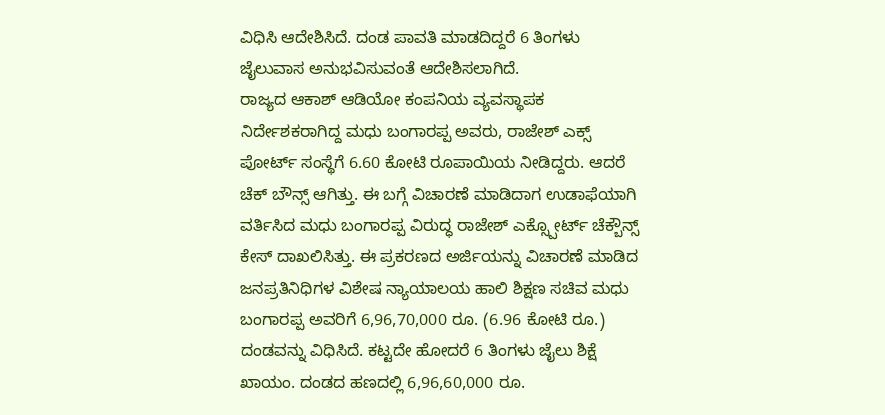ವಿಧಿಸಿ ಆದೇಶಿಸಿದೆ. ದಂಡ ಪಾವತಿ ಮಾಡದಿದ್ದರೆ 6 ತಿಂಗಳು ಜೈಲುವಾಸ ಅನುಭವಿಸುವಂತೆ ಆದೇಶಿಸಲಾಗಿದೆ.
ರಾಜ್ಯದ ಆಕಾಶ್ ಆಡಿಯೋ ಕಂಪನಿಯ ವ್ಯವಸ್ಥಾಪಕ ನಿರ್ದೇಶಕರಾಗಿದ್ದ ಮಧು ಬಂಗಾರಪ್ಪ ಅವರು, ರಾಜೇಶ್ ಎಕ್ಸ್ ಪೋರ್ಟ್ ಸಂಸ್ಥೆಗೆ 6.60 ಕೋಟಿ ರೂಪಾಯಿಯ ನೀಡಿದ್ದರು. ಆದರೆ ಚೆಕ್ ಬೌನ್ಸ್ ಆಗಿತ್ತು. ಈ ಬಗ್ಗೆ ವಿಚಾರಣೆ ಮಾಡಿದಾಗ ಉಡಾಫೆಯಾಗಿ ವರ್ತಿಸಿದ ಮಧು ಬಂಗಾರಪ್ಪ ವಿರುದ್ಧ ರಾಜೇಶ್ ಎಕ್ಸ್ಪೋರ್ಟ್ ಚೆಕ್ಬೌನ್ಸ್ ಕೇಸ್ ದಾಖಲಿಸಿತ್ತು. ಈ ಪ್ರಕರಣದ ಅರ್ಜಿಯನ್ನು ವಿಚಾರಣೆ ಮಾಡಿದ ಜನಪ್ರತಿನಿಧಿಗಳ ವಿಶೇಷ ನ್ಯಾಯಾಲಯ ಹಾಲಿ ಶಿಕ್ಷಣ ಸಚಿವ ಮಧು ಬಂಗಾರಪ್ಪ ಅವರಿಗೆ 6,96,70,000 ರೂ. (6.96 ಕೋಟಿ ರೂ.) ದಂಡವನ್ನು ವಿಧಿಸಿದೆ. ಕಟ್ಟದೇ ಹೋದರೆ 6 ತಿಂಗಳು ಜೈಲು ಶಿಕ್ಷೆ ಖಾಯಂ. ದಂಡದ ಹಣದಲ್ಲಿ 6,96,60,000 ರೂ.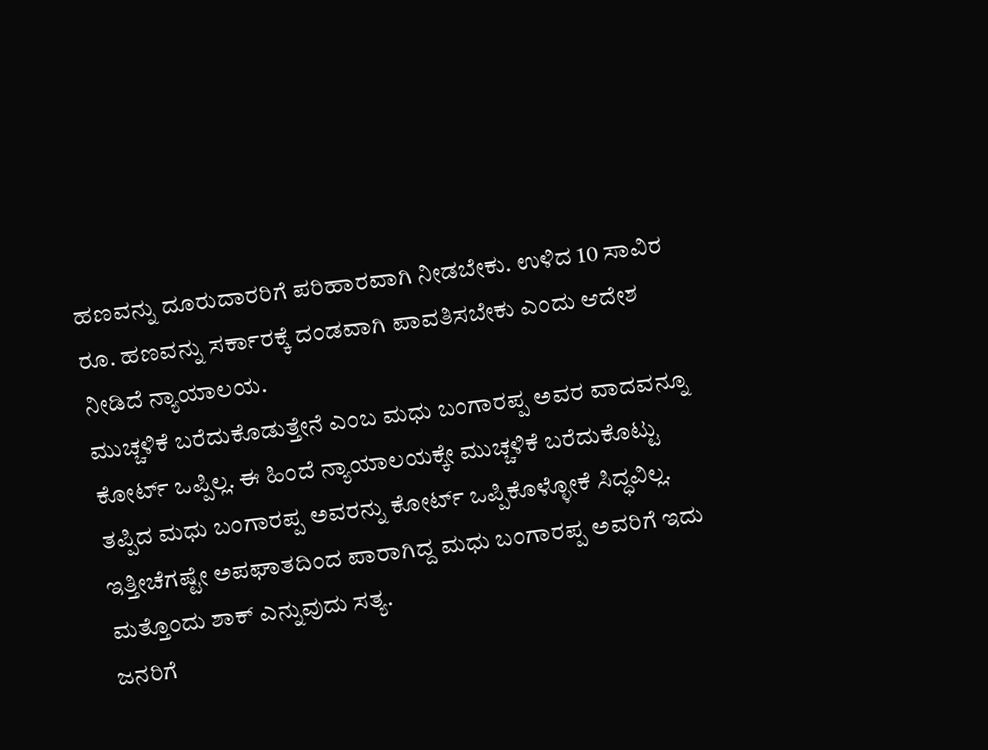ಹಣವನ್ನು ದೂರುದಾರರಿಗೆ ಪರಿಹಾರವಾಗಿ ನೀಡಬೇಕು. ಉಳಿದ 10 ಸಾವಿರ ರೂ. ಹಣವನ್ನು ಸರ್ಕಾರಕ್ಕೆ ದಂಡವಾಗಿ ಪಾವತಿಸಬೇಕು ಎಂದು ಆದೇಶ ನೀಡಿದೆ ನ್ಯಾಯಾಲಯ.
ಮುಚ್ಚಳಿಕೆ ಬರೆದುಕೊಡುತ್ತೇನೆ ಎಂಬ ಮಧು ಬಂಗಾರಪ್ಪ ಅವರ ವಾದವನ್ನೂ ಕೋರ್ಟ್ ಒಪ್ಪಿಲ್ಲ. ಈ ಹಿಂದೆ ನ್ಯಾಯಾಲಯಕ್ಕೇ ಮುಚ್ಚಳಿಕೆ ಬರೆದುಕೊಟ್ಟು ತಪ್ಪಿದ ಮಧು ಬಂಗಾರಪ್ಪ ಅವರನ್ನು ಕೋರ್ಟ್ ಒಪ್ಪಿಕೊಳ್ಳೋಕೆ ಸಿದ್ಧವಿಲ್ಲ. ಇತ್ತೀಚೆಗಷ್ಟೇ ಅಪಘಾತದಿಂದ ಪಾರಾಗಿದ್ದ ಮಧು ಬಂಗಾರಪ್ಪ ಅವರಿಗೆ ಇದು ಮತ್ತೊಂದು ಶಾಕ್ ಎನ್ನುವುದು ಸತ್ಯ.
ಜನರಿಗೆ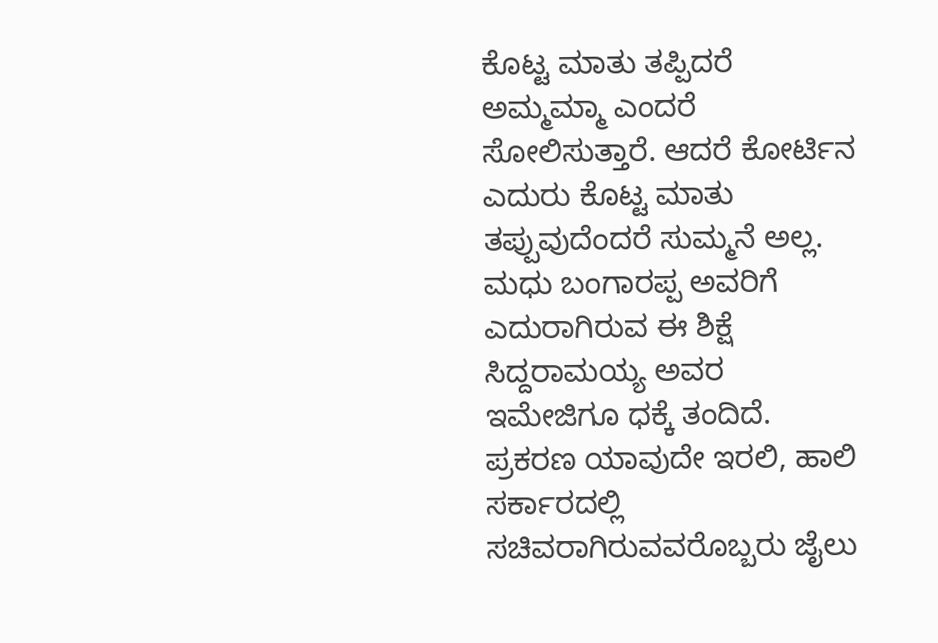ಕೊಟ್ಟ ಮಾತು ತಪ್ಪಿದರೆ ಅಮ್ಮಮ್ಮಾ ಎಂದರೆ ಸೋಲಿಸುತ್ತಾರೆ. ಆದರೆ ಕೋರ್ಟಿನ ಎದುರು ಕೊಟ್ಟ ಮಾತು ತಪ್ಪುವುದೆಂದರೆ ಸುಮ್ಮನೆ ಅಲ್ಲ. ಮಧು ಬಂಗಾರಪ್ಪ ಅವರಿಗೆ ಎದುರಾಗಿರುವ ಈ ಶಿಕ್ಷೆ ಸಿದ್ದರಾಮಯ್ಯ ಅವರ ಇಮೇಜಿಗೂ ಧಕ್ಕೆ ತಂದಿದೆ. ಪ್ರಕರಣ ಯಾವುದೇ ಇರಲಿ, ಹಾಲಿ ಸರ್ಕಾರದಲ್ಲಿ ಸಚಿವರಾಗಿರುವವರೊಬ್ಬರು ಜೈಲು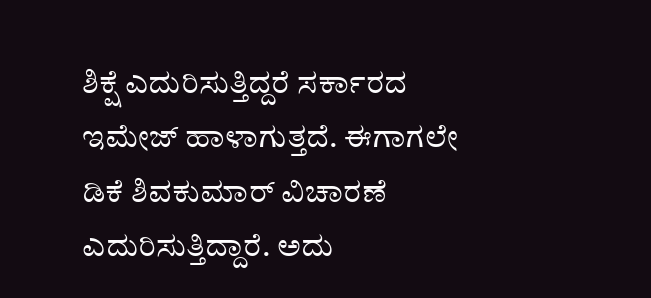ಶಿಕ್ಷೆ ಎದುರಿಸುತ್ತಿದ್ದರೆ ಸರ್ಕಾರದ ಇಮೇಜ್ ಹಾಳಾಗುತ್ತದೆ. ಈಗಾಗಲೇ ಡಿಕೆ ಶಿವಕುಮಾರ್ ವಿಚಾರಣೆ ಎದುರಿಸುತ್ತಿದ್ದಾರೆ. ಅದು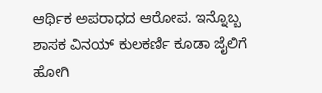ಆರ್ಥಿಕ ಅಪರಾಧದ ಆರೋಪ. ಇನ್ನೊಬ್ಬ ಶಾಸಕ ವಿನಯ್ ಕುಲಕರ್ಣಿ ಕೂಡಾ ಜೈಲಿಗೆ ಹೋಗಿ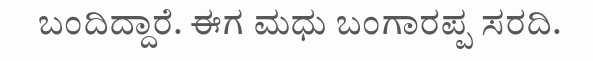ಬಂದಿದ್ದಾರೆ. ಈಗ ಮಧು ಬಂಗಾರಪ್ಪ ಸರದಿ.